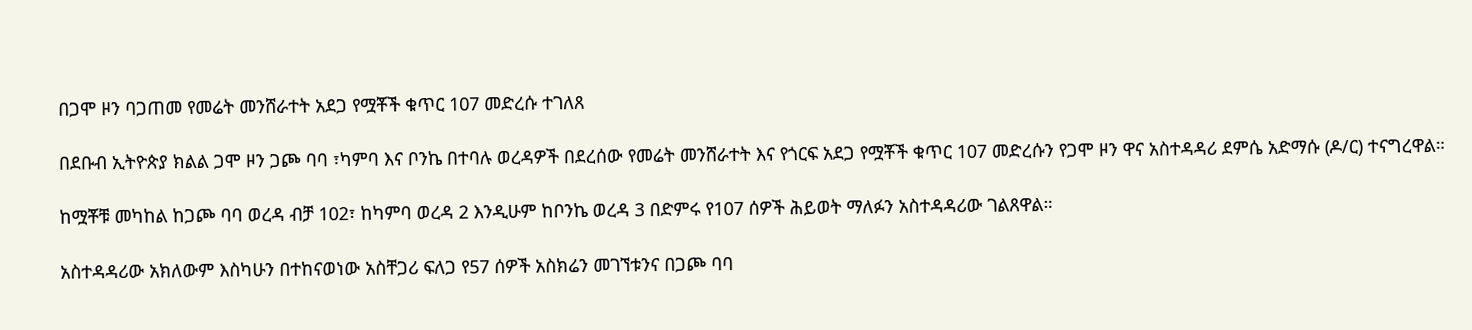በጋሞ ዞን ባጋጠመ የመሬት መንሸራተት አደጋ የሟቾች ቁጥር 107 መድረሱ ተገለጸ

በደቡብ ኢትዮጵያ ክልል ጋሞ ዞን ጋጮ ባባ ፣ካምባ እና ቦንኬ በተባሉ ወረዳዎች በደረሰው የመሬት መንሸራተት እና የጎርፍ አደጋ የሟቾች ቁጥር 107 መድረሱን የጋሞ ዞን ዋና አስተዳዳሪ ደምሴ አድማሱ (ዶ/ር) ተናግረዋል።

ከሟቾቹ መካከል ከጋጮ ባባ ወረዳ ብቻ 102፣ ከካምባ ወረዳ 2 እንዲሁም ከቦንኬ ወረዳ 3 በድምሩ የ107 ሰዎች ሕይወት ማለፉን አስተዳዳሪው ገልጸዋል።

አስተዳዳሪው አክለውም እስካሁን በተከናወነው አስቸጋሪ ፍለጋ የ57 ሰዎች አስክሬን መገኘቱንና በጋጮ ባባ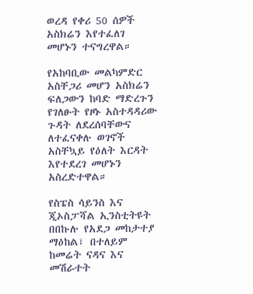ወረዳ የቀሪ 50 ሰዎች አስክሬን እየተፈለገ መሆኑን ተናግረዋል።

የአከባቢው መልካምድር አስቸጋሪ መሆን አስክሬን ፍለጋውን ከባድ ማድረጉን የገለፁት የዞኑ አስተዳዳሪው ጉዳት ለደረሰባቸውና ለተፈናቀሉ ወገኖች አስቸኳይ የዕለት እርዳት እየተደረገ መሆኑን አስረድተዋል።

የስፔስ ሳይንስ እና ጂኦስፓሻል ኢንስቲትዩት በበኩሉ የአደጋ መከታተያ ማዕከል፣ በተለይም ከመሬት ናዳና እና መሽራተት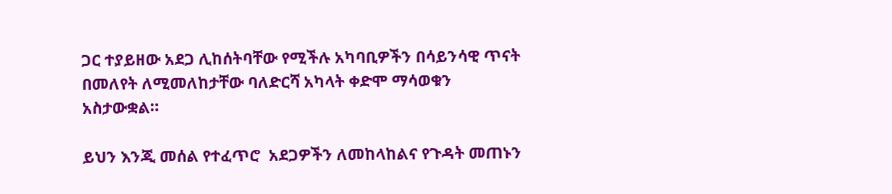ጋር ተያይዘው አደጋ ሊከሰትባቸው የሚችሉ አካባቢዎችን በሳይንሳዊ ጥናት በመለየት ለሚመለከታቸው ባለድርሻ አካላት ቀድሞ ማሳወቁን አስታውቋል።

ይህን እንጂ መሰል የተፈጥሮ  አደጋዎችን ለመከላከልና የጉዳት መጠኑን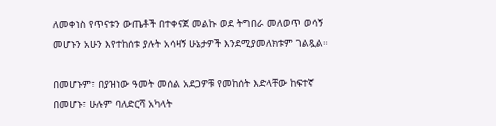ለመቀነስ የጥናቱን ውጤቶች በተቀናጀ መልኩ ወደ ትግበራ መለወጥ ወሳኝ መሆኑን አሁን እየተከሰቱ ያሉት አሳዛኝ ሁኔታዎች እንደሚያመለክቱም ገልጿል።

በመሆኑም፣ በያዝነው ዓመት መሰል አደጋዎቹ የመከሰት እድላቸው ከፍተኛ በመሆኑ፣ ሁሉም ባለድርሻ አካላት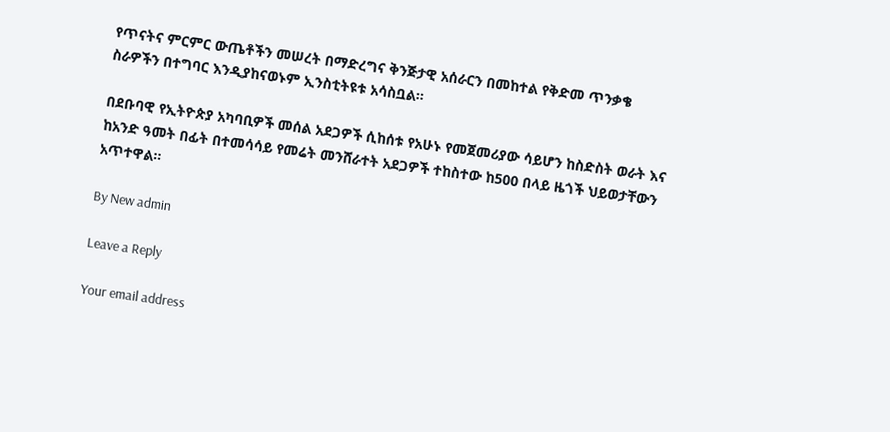የጥናትና ምርምር ውጤቶችን መሠረት በማድረግና ቅንጅታዊ አሰራርን በመከተል የቅድመ ጥንቃቄ ስራዎችን በተግባር እንዲያከናወኑም ኢንስቲትዩቱ አሳስቧል።

በደቡባዊ የኢትዮጵያ አካባቢዎች መሰል አደጋዎች ሲከሰቱ የአሁኑ የመጀመሪያው ሳይሆን ከስድስት ወራት እና ከአንድ ዓመት በፊት በተመሳሳይ የመሬት መንሸራተት አደጋዎች ተከስተው ከ500 በላይ ዜጎች ህይወታቸውን አጥተዋል፡፡

By New admin

Leave a Reply

Your email address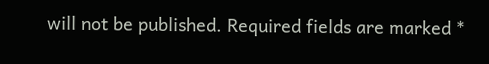will not be published. Required fields are marked *